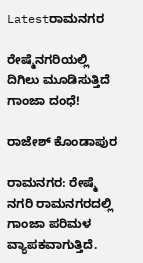Latestರಾಮನಗರ

ರೇಷ್ಮೆನಗರಿಯಲ್ಲಿ ದಿಗಿಲು ಮೂಡಿಸುತ್ತಿದೆ ಗಾಂಜಾ ದಂಧೆ!

ರಾಜೇಶ್ ಕೊಂಡಾಪುರ

ರಾಮನಗರ: ರೇಷ್ಮೆ ನಗರಿ ರಾಮನಗರದಲ್ಲಿ ಗಾಂಜಾ ಪರಿಮಳ ವ್ಯಾಪಕವಾಗುತ್ತಿದೆ.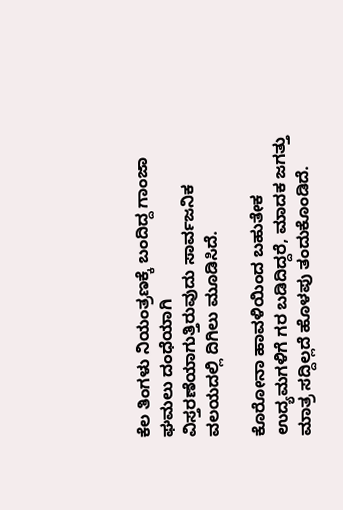ಕೆಲ ತಿಂಗಳು ನಿಯಂತ್ರಣಕ್ಕೆ ಬಂದಿದ್ದ ಗಾಂಜಾ ಘಮಲು ದಂಧೆಯಾಗಿ ವಿಸ್ತರಣೆಯಾಗುತ್ತಿರುವುದು ಸಾರ್ವಜನಿಕ ವಲಯದಲ್ಲಿ ದಿಗಿಲು ಮೂಡಿಸಿದೆ.

ಕೊರೋನಾ ಹಾವಳಿಯಿಂದ ಬಹುತೇಕ ಉದ್ಯಮಗಳಿಗೆ ಗರ ಬಡಿದಿದ್ದರೆ, ಮಾದಕ ಜಗತ್ತು ಮಾತ್ರ ಸದ್ದಿಲ್ಲದೆ ಹೊಳಪು ತಂದುಕೊಂಡಿದೆ.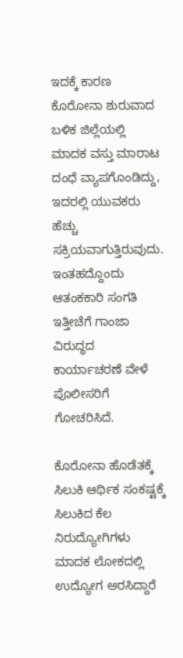ಇದಕ್ಕೆ ಕಾರಣ ಕೊರೋನಾ ಶುರುವಾದ ಬಳಿಕ ಜಿಲ್ಲೆಯಲ್ಲಿ ಮಾದಕ ವಸ್ತು ಮಾರಾಟ ದಂಧೆ ವ್ಯಾಪಗೊಂಡಿದ್ದು, ಇದರಲ್ಲಿ ಯುವಕರು ಹೆಚ್ಚು ಸಕ್ರಿಯವಾಗುತ್ತಿರುವುದು. ಇಂತಹದ್ದೊಂದು ಆತಂಕಕಾರಿ ಸಂಗತಿ ಇತ್ತೀಚೆಗೆ ಗಾಂಜಾ ವಿರುದ್ಧದ ಕಾರ್ಯಾಚರಣೆ ವೇಳೆ ಪೊಲೀಸರಿಗೆ ಗೋಚರಿಸಿದೆ.

ಕೊರೋನಾ ಹೊಡೆತಕ್ಕೆ ಸಿಲುಕಿ ಆರ್ಥಿಕ ಸಂಕಷ್ಟಕ್ಕೆ ಸಿಲುಕಿದ ಕೆಲ ನಿರುದ್ಯೋಗಿಗಳು ಮಾದಕ ಲೋಕದಲ್ಲಿ ಉದ್ಯೋಗ ಅರಸಿದ್ದಾರೆ‌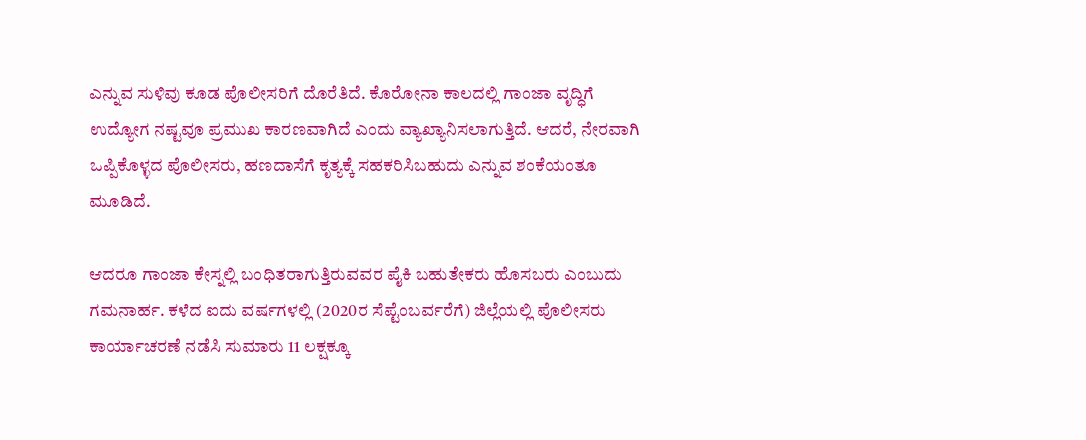ಎನ್ನುವ ಸುಳಿವು ಕೂಡ ಪೊಲೀಸರಿಗೆ ದೊರೆತಿದೆ. ಕೊರೋನಾ ಕಾಲದಲ್ಲಿ ಗಾಂಜಾ ವೃದ್ಧಿಗೆ ಉದ್ಯೋಗ ನಷ್ಟವೂ ಪ್ರಮುಖ ಕಾರಣವಾಗಿದೆ ಎಂದು ವ್ಯಾಖ್ಯಾನಿಸಲಾಗುತ್ತಿದೆ. ಆದರೆ, ನೇರವಾಗಿ ಒಪ್ಪಿಕೊಳ್ಳದ ಪೊಲೀಸರು, ಹಣದಾಸೆಗೆ ಕೃತ್ಯಕ್ಕೆ ಸಹಕರಿಸಿಬಹುದು ಎನ್ನುವ ಶಂಕೆಯಂತೂ ಮೂಡಿದೆ.

ಆದರೂ ಗಾಂಜಾ ಕೇಸ್ನಲ್ಲಿ ಬಂಧಿತರಾಗುತ್ತಿರುವವರ ಪೈಕಿ ಬಹುತೇಕರು ಹೊಸಬರು ಎಂಬುದು ಗಮನಾರ್ಹ. ಕಳೆದ ಐದು ವರ್ಷಗಳಲ್ಲಿ (2020ರ ಸೆಪ್ಟೆಂಬರ್ವರೆಗೆ) ಜಿಲ್ಲೆಯಲ್ಲಿ ಪೊಲೀಸರು ಕಾರ್ಯಾಚರಣೆ ನಡೆಸಿ ಸುಮಾರು 11 ಲಕ್ಷಕ್ಕೂ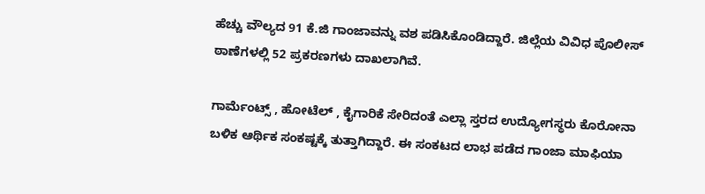ಹೆಚ್ಚು ವೌಲ್ಯದ 91 ಕೆ.ಜಿ ಗಾಂಜಾವನ್ನು ವಶ ಪಡಿಸಿಕೊಂಡಿದ್ದಾರೆ. ಜಿಲ್ಲೆಯ ವಿವಿಧ ಪೊಲೀಸ್ ಠಾಣೆಗಳಲ್ಲಿ 52 ಪ್ರಕರಣಗಳು ದಾಖಲಾಗಿವೆ.

ಗಾರ್ಮೆಂಟ್ಸ್ , ಹೋಟೆಲ್ , ಕೈಗಾರಿಕೆ ಸೇರಿದಂತೆ ಎಲ್ಲಾ ಸ್ತರದ ಉದ್ಯೋಗಸ್ಥರು ಕೊರೋನಾ ಬಳಿಕ ಆರ್ಥಿಕ ಸಂಕಷ್ಟಕ್ಕೆ ತುತ್ತಾಗಿದ್ದಾರೆ. ಈ ಸಂಕಟದ ಲಾಭ ಪಡೆದ ಗಾಂಜಾ ಮಾಫಿಯಾ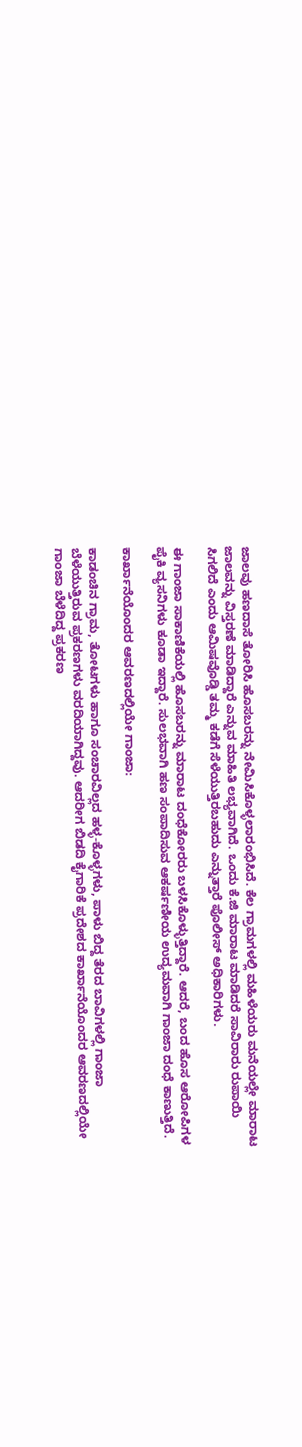ಜಾಲವು ಹಣದಾಸೆ ತೋರಿಸಿ ಹೊಸಬರನ್ನು ನೇಮಿಸಿಕೊಳ್ಳಲಾರಂಭಿಸಿದೆ. ಕೆಲ ಗ್ರಾಮಗಳಲ್ಲಿ ಮಹಿಳೆಯರು ಮನೆಯಲ್ಲೇ ಮಾರಾಟ ಜಾಲವನ್ನು ವಿಸ್ತರಣೆ ಮಾಡಿದ್ದಾರೆ ಎನ್ನುವ ಮಾಹಿತಿ ಲಭ್ಯವಾಗಿದೆ. ಒಂದು ಕೆ.ಜಿ ಮಾರಾಟ ಮಾಡಿದರೆ ಸಾವಿರಾರು ರುಪಾಯಿ ಸಿಗಲಿದೆ ಎಂದು ಆಮಿಷವೊಡ್ಡಿ ತಮ್ಮ ಕಡೆಗೆ ಸೆಳೆಯುತ್ತಿರಬಹುದು ಎನ್ನುತ್ತಾರೆ ಪೊಲೀಸ್ ಅಧಿಕಾರಿಗಳು.

ಈ ಗಾಂಜಾ ಸಾಕಾಣಿಕೆಯಲ್ಲಿ ಹೊಸಬರನ್ನು ಮಾರಾಟ ದಂಧೆಕೋರರು ಬಳಸಿಕೊಳ್ಳುತ್ತಿದ್ದಾರೆ. ಆದರೆ, ಬಂದ ಹೊಸ ಆರೋಪಿಗಳ ಪೈಕಿ ವ್ಯಸನಿಗಳು ಕೂಡಾ ಇದ್ದಾರೆ. ಸುಲಭವಾಗಿ ಹಣ ಸಂಪಾದಿಸುವ ಆಕರ್ಷಣೀಯ ಉದ್ಯಮವಾಗಿ ಗಾಂಜಾ ದಂಧೆ ಕಾಣುತ್ತಿದೆ.

ಕಾರ್ಖಾನೆಯೊಂದರ ಆವರಣದಲ್ಲಿಯೇ ಗಾಂಜಾ:

ಕಾಡಂಚಿನ ಗ್ರಾಮ, ತೋಟಗಳು ಹಾಗೂ ಸಂಚಾರವಿಲ್ಲದ ಹಳ್ಳ-ಕೊಳ್ಳಗಳು, ಪಾಳು ಬಿದ್ದ ತೆರದ ಬಾವಿಗಳಲ್ಲಿ ಗಾಂಜಾ ಬೆಳೆಯುತ್ತಿರುವ ಪ್ರಕರಣಗಳು ವರದಿಯಾಗಿದ್ದವು. ಆದರೀಗ ಬಿಡದಿ ಕೈಗಾರಿಕೆ ಪ್ರದೇಶದ ಕಾರ್ಖಾನೆಯೊಂದರ ಆವರಣದಲ್ಲಿಯೇ ಗಾಂಜಾ ಬೆಳೆದಿದ್ದ ಪ್ರಕರಣ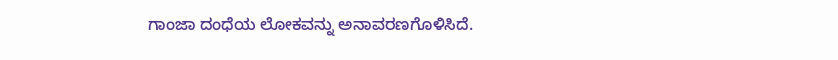ಗಾಂಜಾ ದಂಧೆಯ ಲೋಕವನ್ನು ಅನಾವರಣಗೊಳಿಸಿದೆ.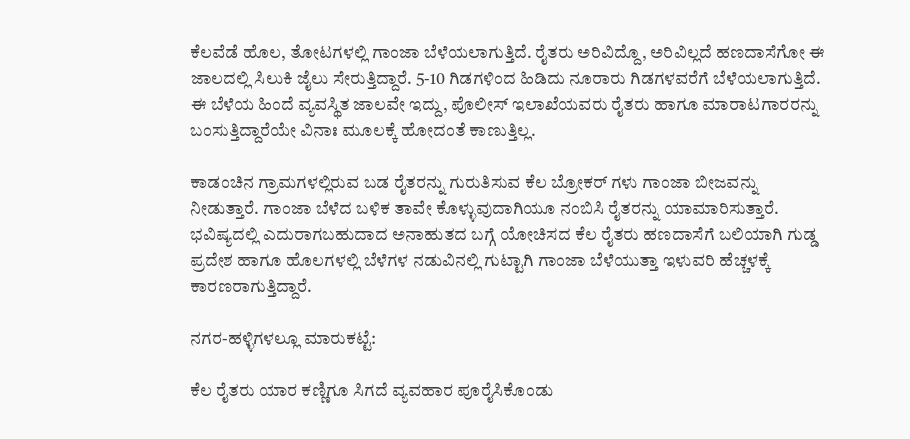ಕೆಲವೆಡೆ ಹೊಲ, ತೋಟಗಳಲ್ಲಿ ಗಾಂಜಾ ಬೆಳೆಯಲಾಗುತ್ತಿದೆ. ರೈತರು ಅರಿವಿದ್ದೊ, ಅರಿವಿಲ್ಲದೆ ಹಣದಾಸೆಗೋ ಈ ಜಾಲದಲ್ಲಿ ಸಿಲುಕಿ ಜೈಲು ಸೇರುತ್ತಿದ್ದಾರೆ. 5-10 ಗಿಡಗಳಿಂದ ಹಿಡಿದು ನೂರಾರು ಗಿಡಗಳವರೆಗೆ ಬೆಳೆಯಲಾಗುತ್ತಿದೆ. ಈ ಬೆಳೆಯ ಹಿಂದೆ ವ್ಯವಸ್ಥಿತ ಜಾಲವೇ ಇದ್ದು, ಪೊಲೀಸ್ ಇಲಾಖೆಯವರು ರೈತರು ಹಾಗೂ ಮಾರಾಟಗಾರರನ್ನು ಬಂಸುತ್ತಿದ್ದಾರೆಯೇ ವಿನಾಃ ಮೂಲಕ್ಕೆ ಹೋದಂತೆ ಕಾಣುತ್ತಿಲ್ಲ.

ಕಾಡಂಚಿನ ಗ್ರಾಮಗಳಲ್ಲಿರುವ ಬಡ ರೈತರನ್ನು ಗುರುತಿಸುವ ಕೆಲ ಬ್ರೋಕರ್ ಗಳು ಗಾಂಜಾ ಬೀಜವನ್ನು ನೀಡುತ್ತಾರೆ. ಗಾಂಜಾ ಬೆಳೆದ ಬಳಿಕ ತಾವೇ ಕೊಳ್ಳುವುದಾಗಿಯೂ ನಂಬಿಸಿ ರೈತರನ್ನು ಯಾಮಾರಿಸುತ್ತಾರೆ. ಭವಿಷ್ಯದಲ್ಲಿ ಎದುರಾಗಬಹುದಾದ ಅನಾಹುತದ ಬಗ್ಗೆ ಯೋಚಿಸದ ಕೆಲ ರೈತರು ಹಣದಾಸೆಗೆ ಬಲಿಯಾಗಿ ಗುಡ್ಡ ಪ್ರದೇಶ ಹಾಗೂ ಹೊಲಗಳಲ್ಲಿ ಬೆಳೆಗಳ ನಡುವಿನಲ್ಲಿ ಗುಟ್ಟಾಗಿ ಗಾಂಜಾ ಬೆಳೆಯುತ್ತಾ ಇಳುವರಿ ಹೆಚ್ಚಳಕ್ಕೆ ಕಾರಣರಾಗುತ್ತಿದ್ದಾರೆ.

ನಗರ-ಹಳ್ಳಿಗಳಲ್ಲೂ ಮಾರುಕಟ್ಟೆ:

ಕೆಲ ರೈತರು ಯಾರ ಕಣ್ಣಿಗೂ ಸಿಗದೆ ವ್ಯವಹಾರ ಪೂರೈಸಿಕೊಂಡು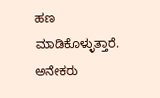ಹಣ ಮಾಡಿಕೊಳ್ಳುತ್ತಾರೆ. ಅನೇಕರು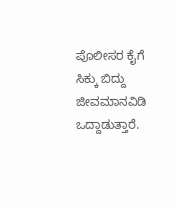ಪೊಲೀಸರ ಕೈಗೆ ಸಿಕ್ಕು ಬಿದ್ದು ಜೀವಮಾನವಿಡಿ ಒದ್ದಾಡುತ್ತಾರೆ.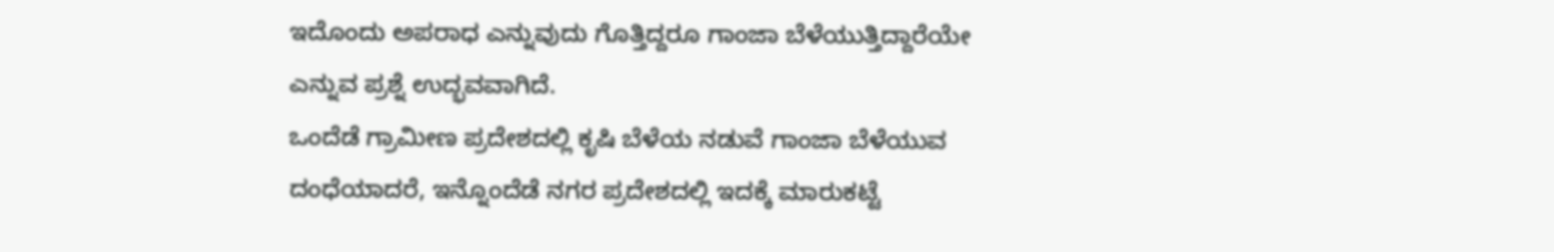ಇದೊಂದು ಅಪರಾಧ ಎನ್ನುವುದು ಗೊತ್ತಿದ್ದರೂ ಗಾಂಜಾ ಬೆಳೆಯುತ್ತಿದ್ದಾರೆಯೇ ಎನ್ನುವ ಪ್ರಶ್ನೆ ಉದ್ಭವವಾಗಿದೆ.
ಒಂದೆಡೆ ಗ್ರಾಮೀಣ ಪ್ರದೇಶದಲ್ಲಿ ಕೃಷಿ ಬೆಳೆಯ ನಡುವೆ ಗಾಂಜಾ ಬೆಳೆಯುವ ದಂಧೆಯಾದರೆ, ಇನ್ನೊಂದೆಡೆ ನಗರ ಪ್ರದೇಶದಲ್ಲಿ ಇದಕ್ಕೆ ಮಾರುಕಟ್ಟೆ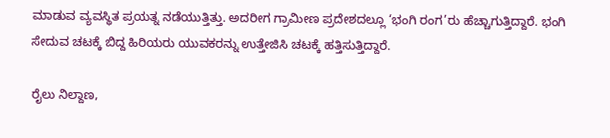ಮಾಡುವ ವ್ಯವಸ್ಥಿತ ಪ್ರಯತ್ನ ನಡೆಯುತ್ತಿತ್ತು. ಅದರೀಗ ಗ್ರಾಮೀಣ ಪ್ರದೇಶದಲ್ಲೂ ‘ಭಂಗಿ ರಂಗ’ರು ಹೆಚ್ಚಾಗುತ್ತಿದ್ದಾರೆ. ಭಂಗಿ ಸೇದುವ ಚಟಕ್ಕೆ ಬಿದ್ದ ಹಿರಿಯರು ಯುವಕರನ್ನು ಉತ್ತೇಜಿಸಿ ಚಟಕ್ಕೆ ಹತ್ತಿಸುತ್ತಿದ್ದಾರೆ.

ರೈಲು ನಿಲ್ದಾಣ,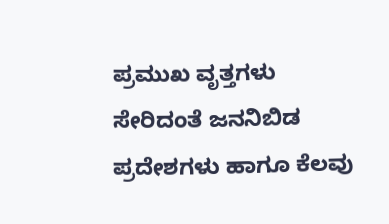ಪ್ರಮುಖ ವೃತ್ತಗಳು ಸೇರಿದಂತೆ ಜನನಿಬಿಡ ಪ್ರದೇಶಗಳು ಹಾಗೂ ಕೆಲವು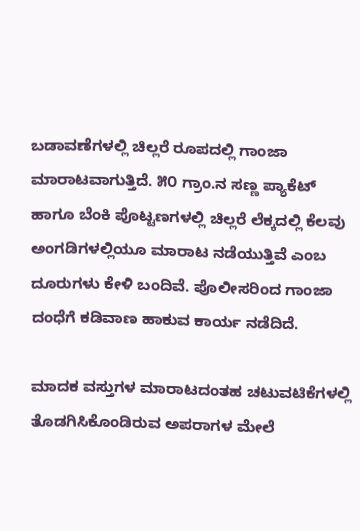ಬಡಾವಣೆಗಳಲ್ಲಿ ಚಿಲ್ಲರೆ ರೂಪದಲ್ಲಿ ಗಾಂಜಾ ಮಾರಾಟವಾಗುತ್ತಿದೆ. ೫೦ ಗ್ರಾಂ.ನ ಸಣ್ಣ ಪ್ಯಾಕೆಟ್ ಹಾಗೂ ಬೆಂಕಿ ಪೊಟ್ಟಣಗಳಲ್ಲಿ ಚಿಲ್ಲರೆ ಲೆಕ್ಕದಲ್ಲಿ ಕೆಲವು ಅಂಗಡಿಗಳಲ್ಲಿಯೂ ಮಾರಾಟ ನಡೆಯುತ್ತಿವೆ ಎಂಬ ದೂರುಗಳು ಕೇಳಿ ಬಂದಿವೆ. ಪೊಲೀಸರಿಂದ ಗಾಂಜಾ ದಂಧೆಗೆ ಕಡಿವಾಣ ಹಾಕುವ ಕಾರ್ಯ ನಡೆದಿದೆ.

ಮಾದಕ ವಸ್ತುಗಳ ಮಾರಾಟದಂತಹ ಚಟುವಟಿಕೆಗಳಲ್ಲಿ ತೊಡಗಿಸಿಕೊಂಡಿರುವ ಅಪರಾಗಳ ಮೇಲೆ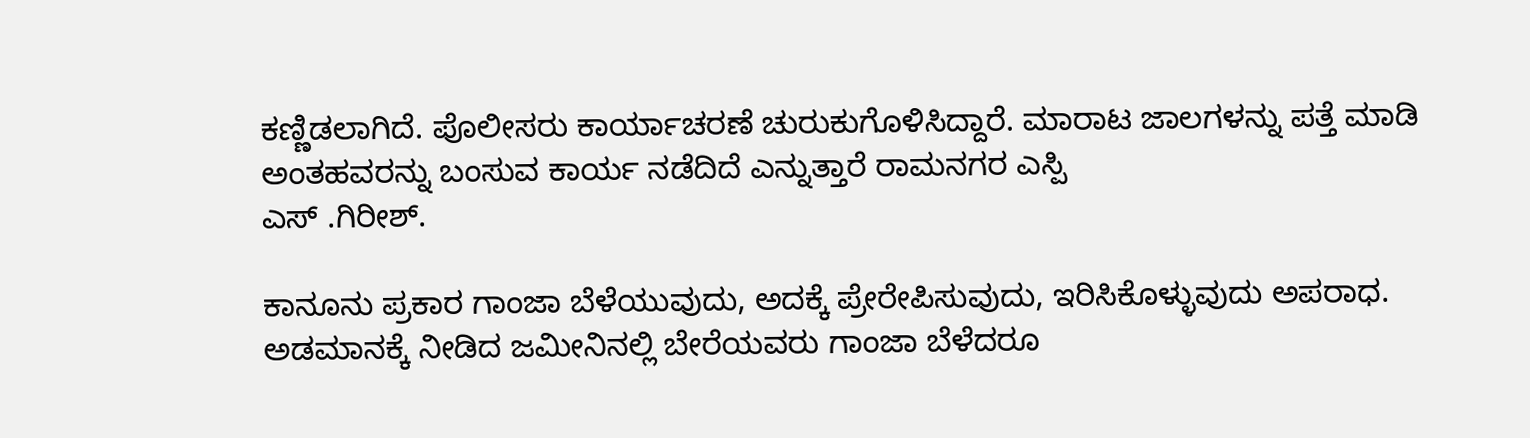ಕಣ್ಣಿಡಲಾಗಿದೆ. ಪೊಲೀಸರು ಕಾರ್ಯಾಚರಣೆ ಚುರುಕುಗೊಳಿಸಿದ್ದಾರೆ. ಮಾರಾಟ ಜಾಲಗಳನ್ನು ಪತ್ತೆ ಮಾಡಿ ಅಂತಹವರನ್ನು ಬಂಸುವ ಕಾರ್ಯ ನಡೆದಿದೆ ಎನ್ನುತ್ತಾರೆ ರಾಮನಗರ ಎಸ್ಪಿ
ಎಸ್ .ಗಿರೀಶ್.

ಕಾನೂನು ಪ್ರಕಾರ ಗಾಂಜಾ ಬೆಳೆಯುವುದು, ಅದಕ್ಕೆ ಪ್ರೇರೇಪಿಸುವುದು, ಇರಿಸಿಕೊಳ್ಳುವುದು ಅಪರಾಧ. ಅಡಮಾನಕ್ಕೆ ನೀಡಿದ ಜಮೀನಿನಲ್ಲಿ ಬೇರೆಯವರು ಗಾಂಜಾ ಬೆಳೆದರೂ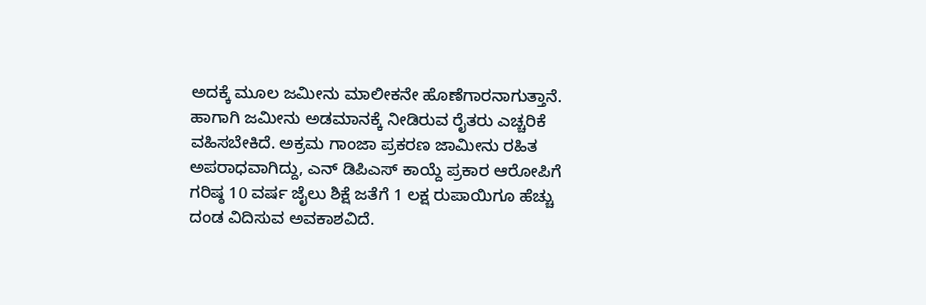ಅದಕ್ಕೆ ಮೂಲ ಜಮೀನು ಮಾಲೀಕನೇ ಹೊಣೆಗಾರನಾಗುತ್ತಾನೆ. ಹಾಗಾಗಿ ಜಮೀನು ಅಡಮಾನಕ್ಕೆ ನೀಡಿರುವ ರೈತರು ಎಚ್ಚರಿಕೆ ವಹಿಸಬೇಕಿದೆ. ಅಕ್ರಮ ಗಾಂಜಾ ಪ್ರಕರಣ ಜಾಮೀನು ರಹಿತ ಅಪರಾಧವಾಗಿದ್ದು, ಎನ್ ಡಿಪಿಎಸ್ ಕಾಯ್ದೆ ಪ್ರಕಾರ ಆರೋಪಿಗೆ ಗರಿಷ್ಠ 10 ವರ್ಷ ಜೈಲು ಶಿಕ್ಷೆ ಜತೆಗೆ 1 ಲಕ್ಷ ರುಪಾಯಿಗೂ ಹೆಚ್ಚು ದಂಡ ವಿದಿಸುವ ಅವಕಾಶವಿದೆ.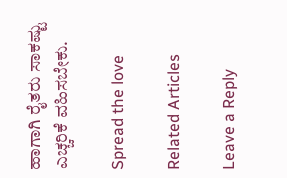ಹಾಗಾಗಿ ರೈತರು ಸಾಕಷ್ಟು ಎಚ್ಚರಿಕೆ ವಹಿಸಬೇಕು.

Spread the love

Related Articles

Leave a Reply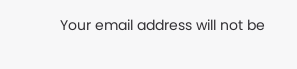Your email address will not be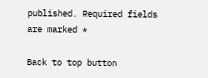published. Required fields are marked *

Back to top button